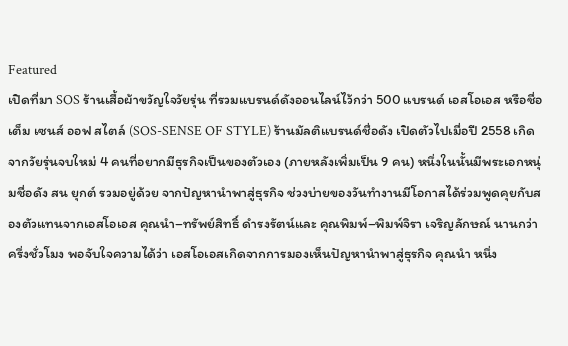Featured
เปิดที่มา SOS ร้านเสื้อผ้าขวัญใจวัยรุ่น ที่รวมแบรนด์ดังออนไลน์ไว้กว่า 500 แบรนด์ เอสโอเอส หรือชื่อเต็ม เซนส์ ออฟ สไตล์ (SOS-SENSE OF STYLE) ร้านมัลติแบรนด์ชื่อดัง เปิดตัวไปเมื่อปี 2558 เกิดจากวัยรุ่นจบใหม่ 4 คนที่อยากมีธุรกิจเป็นของตัวเอง (ภายหลังเพิ่มเป็น 9 คน) หนึ่งในนั้นมีพระเอกหนุ่มชื่อดัง สน ยุกต์ รวมอยู่ด้วย จากปัญหานำพาสู่ธุรกิจ ช่วงบ่ายของวันทำงานมีโอกาสได้ร่วมพูดคุยกับสองตัวแทนจากเอสโอเอส คุณนำ–ทรัพย์สิทธิ์ ดำรงรัตน์และ คุณพิมพ์–พิมพ์จิรา เจริญลักษณ์ นานกว่าครึ่งชั่วโมง พอจับใจความได้ว่า เอสโอเอสเกิดจากการมองเห็นปัญหานำพาสู่ธุรกิจ คุณนำ หนึ่ง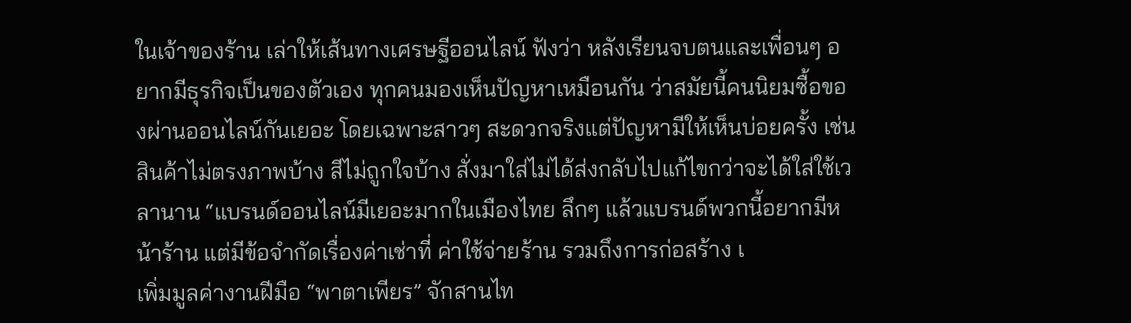ในเจ้าของร้าน เล่าให้เส้นทางเศรษฐีออนไลน์ ฟังว่า หลังเรียนจบตนและเพื่อนๆ อยากมีธุรกิจเป็นของตัวเอง ทุกคนมองเห็นปัญหาเหมือนกัน ว่าสมัยนี้คนนิยมซื้อของผ่านออนไลน์กันเยอะ โดยเฉพาะสาวๆ สะดวกจริงแต่ปัญหามีให้เห็นบ่อยครั้ง เช่น สินค้าไม่ตรงภาพบ้าง สีไม่ถูกใจบ้าง สั่งมาใส่ไม่ได้ส่งกลับไปแก้ไขกว่าจะได้ใส่ใช้เวลานาน “แบรนด์ออนไลน์มีเยอะมากในเมืองไทย ลึกๆ แล้วแบรนด์พวกนี้อยากมีหน้าร้าน แต่มีข้อจำกัดเรื่องค่าเช่าที่ ค่าใช้จ่ายร้าน รวมถึงการก่อสร้าง เ
เพิ่มมูลค่างานฝีมือ “พาตาเพียร” จักสานไท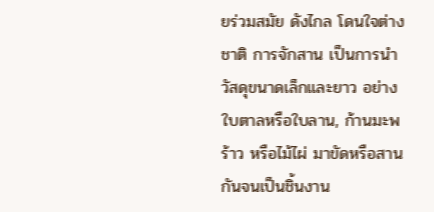ยร่วมสมัย ดังไกล โดนใจต่างชาติ การจักสาน เป็นการนำวัสดุขนาดเล็กและยาว อย่าง ใบตาลหรือใบลาน, ก้านมะพร้าว หรือไม้ไผ่ มาขัดหรือสานกันจนเป็นชิ้นงาน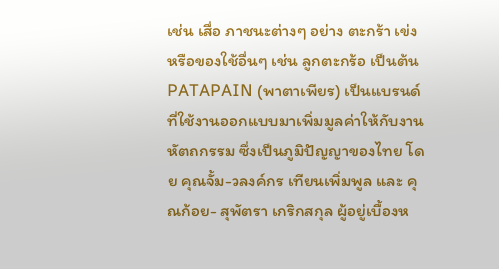เช่น เสื่อ ภาชนะต่างๆ อย่าง ตะกร้า เข่ง หรือของใช้อื่นๆ เช่น ลูกตะกร้อ เป็นต้น PATAPAIN (พาตาเพียร) เป็นแบรนด์ที่ใช้งานออกแบบมาเพิ่มมูลค่าให้กับงานหัตถกรรม ซึ่งเป็นภูมิปัญญาของไทย โดย คุณจั้ม-วลงค์กร เทียนเพิ่มพูล และ คุณก้อย- สุพัตรา เกริกสกุล ผู้อยู่เบื้องห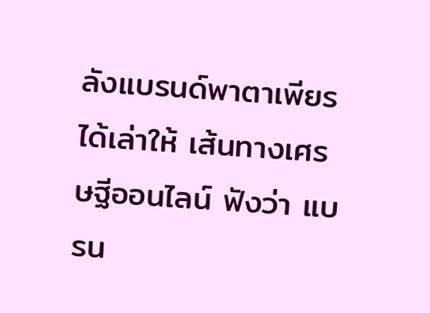ลังแบรนด์พาตาเพียร ได้เล่าให้ เส้นทางเศรษฐีออนไลน์ ฟังว่า แบรน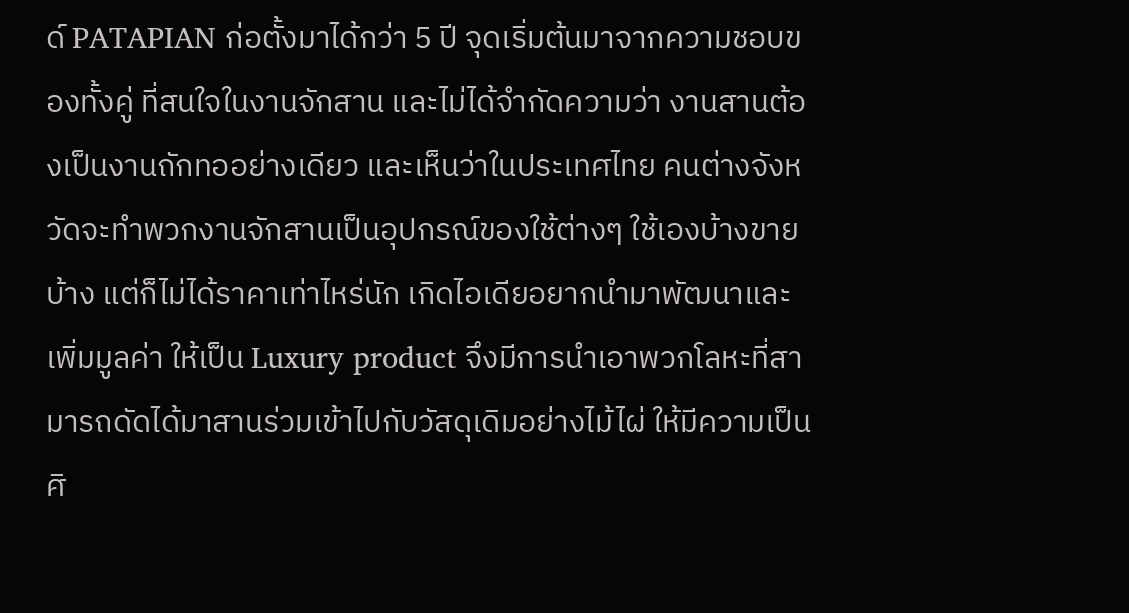ด์ PATAPIAN ก่อตั้งมาได้กว่า 5 ปี จุดเริ่มต้นมาจากความชอบของทั้งคู่ ที่สนใจในงานจักสาน และไม่ได้จำกัดความว่า งานสานต้องเป็นงานถักทออย่างเดียว และเห็นว่าในประเทศไทย คนต่างจังหวัดจะทำพวกงานจักสานเป็นอุปกรณ์ของใช้ต่างๆ ใช้เองบ้างขายบ้าง แต่ก็ไม่ได้ราคาเท่าไหร่นัก เกิดไอเดียอยากนำมาพัฒนาและเพิ่มมูลค่า ให้เป็น Luxury product จึงมีการนำเอาพวกโลหะที่สามารถดัดได้มาสานร่วมเข้าไปกับวัสดุเดิมอย่างไม้ไผ่ ให้มีความเป็นศิ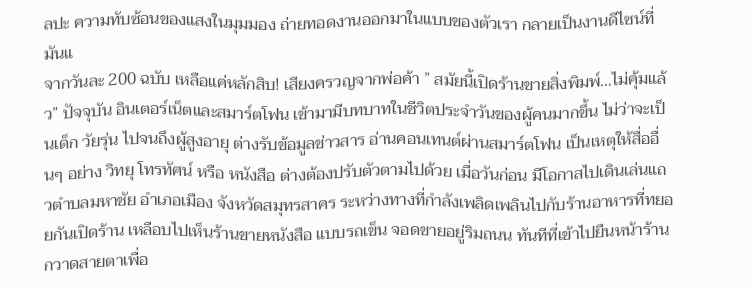ลปะ ความทับซ้อนของแสงในมุมมอง ถ่ายทอดงานออกมาในแบบของตัวเรา กลายเป็นงานดีไซน์ที่มันแ
จากวันละ 200 ฉบับ เหลือแค่หลักสิบ! เสียงครวญจากพ่อค้า ” สมัยนี้เปิดร้านขายสิ่งพิมพ์…ไม่คุ้มแล้ว” ปัจจุบัน อินเตอร์เน็ตและสมาร์ตโฟน เข้ามามีบทบาทในชีวิตประจำวันของผู้คนมากขึ้น ไม่ว่าจะเป็นเด็ก วัยรุ่น ไปจนถึงผู้สูงอายุ ต่างรับข้อมูลข่าวสาร อ่านคอนเทนต์ผ่านสมาร์ตโฟน เป็นเหตุให้สื่ออื่นๆ อย่าง วิทยุ โทรทัศน์ หรือ หนังสือ ต่างต้องปรับตัวตามไปด้วย เมื่อวันก่อน มีโอกาสไปเดินเล่นแถวตำบลมหาชัย อำเภอเมือง จังหวัดสมุทรสาคร ระหว่างทางที่กำลังเพลิดเพลินไปกับร้านอาหารที่ทยอยกันเปิดร้าน เหลือบไปเห็นร้านขายหนังสือ แบบรถเข็น จอดขายอยู่ริมถนน ทันทีที่เข้าไปยืนหน้าร้านกวาดสายตาเพื่อ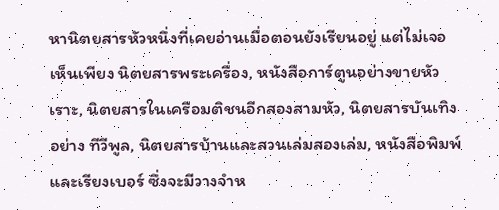หานิตยสารหัวหนึ่งที่เคยอ่านเมื่อตอนยังเรียนอยู่ แต่ไม่เจอเห็นเพียง นิตยสารพระเครื่อง, หนังสือการ์ตูนอย่างขายหัวเราะ, นิตยสารในเครือมติชนอีกสองสามหัว, นิตยสารบันเทิงอย่าง ทีวีพูล, นิตยสารบ้านและสวนเล่มสองเล่ม, หนังสือพิมพ์และเรียงเบอร์ ซึ่งจะมีวางจำห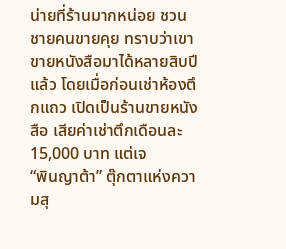น่ายที่ร้านมากหน่อย ชวนชายคนขายคุย ทราบว่าเขาขายหนังสือมาได้หลายสิบปีแล้ว โดยเมื่อก่อนเช่าห้องตึกแถว เปิดเป็นร้านขายหนังสือ เสียค่าเช่าตึกเดือนละ 15,000 บาท แต่เจ
“พินญาต้า” ตุ๊กตาแห่งความสุ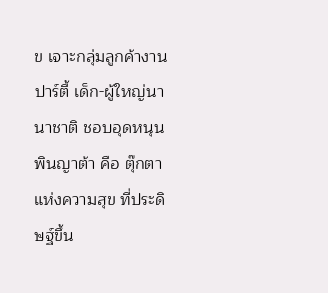ข เจาะกลุ่มลูกค้างานปาร์ตี้ เด็ก-ผู้ใหญ่นานาชาติ ชอบอุดหนุน พินญาต้า คือ ตุ๊กตาแห่งความสุข ที่ประดิษฐ์ขึ้น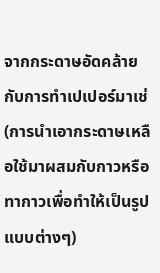จากกระดาษอัดคล้ายกับการทำเปเปอร์มาเช่ (การนำเอากระดาษเหลือใช้มาผสมกับกาวหรือทากาวเพื่อทำให้เป็นรูปแบบต่างๆ)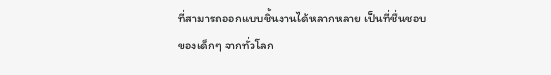ที่สามารถออกแบบชิ้นงานได้หลากหลาย เป็นที่ชื่นชอบของเด็กๆ จากทั่วโลก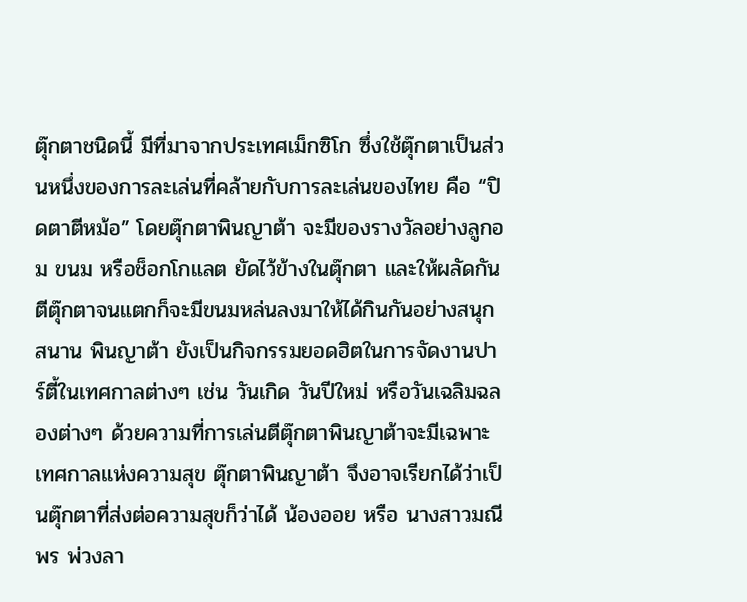ตุ๊กตาชนิดนี้ มีที่มาจากประเทศเม็กซิโก ซึ่งใช้ตุ๊กตาเป็นส่วนหนึ่งของการละเล่นที่คล้ายกับการละเล่นของไทย คือ “ปิดตาตีหม้อ” โดยตุ๊กตาพินญาต้า จะมีของรางวัลอย่างลูกอม ขนม หรือช็อกโกแลต ยัดไว้ข้างในตุ๊กตา และให้ผลัดกันตีตุ๊กตาจนแตกก็จะมีขนมหล่นลงมาให้ได้กินกันอย่างสนุกสนาน พินญาต้า ยังเป็นกิจกรรมยอดฮิตในการจัดงานปาร์ตี้ในเทศกาลต่างๆ เช่น วันเกิด วันปีใหม่ หรือวันเฉลิมฉลองต่างๆ ด้วยความที่การเล่นตีตุ๊กตาพินญาต้าจะมีเฉพาะเทศกาลแห่งความสุข ตุ๊กตาพินญาต้า จึงอาจเรียกได้ว่าเป็นตุ๊กตาที่ส่งต่อความสุขก็ว่าได้ น้องออย หรือ นางสาวมณีพร พ่วงลา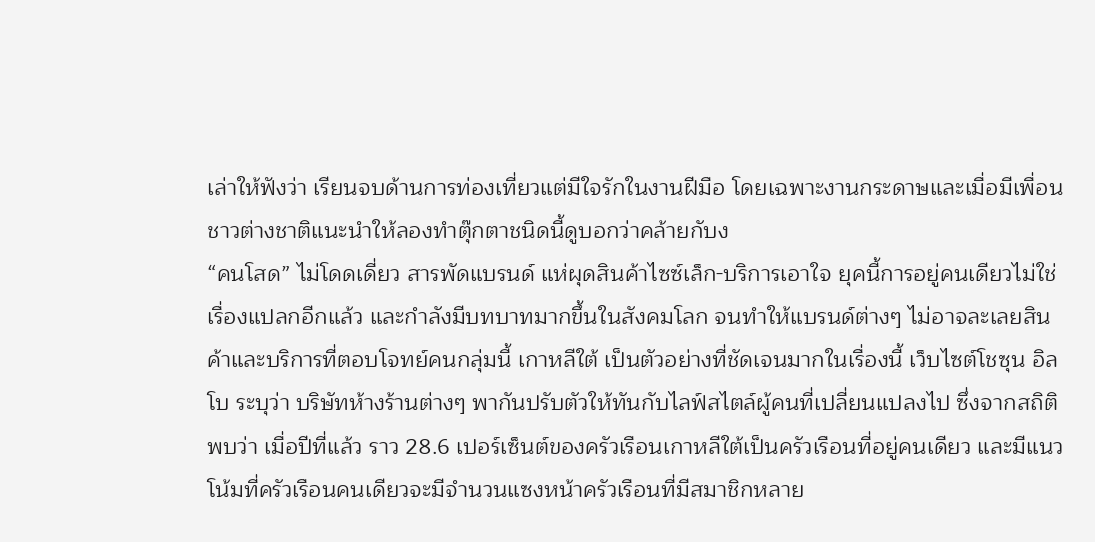เล่าให้ฟังว่า เรียนจบด้านการท่องเที่ยวแต่มีใจรักในงานฝีมือ โดยเฉพาะงานกระดาษและเมื่อมีเพื่อนชาวต่างชาติแนะนำให้ลองทำตุ๊กตาชนิดนี้ดูบอกว่าคล้ายกับง
“คนโสด” ไม่โดดเดี่ยว สารพัดแบรนด์ แห่ผุดสินค้าไซซ์เล็ก-บริการเอาใจ ยุคนี้การอยู่คนเดียวไม่ใช่เรื่องแปลกอีกแล้ว และกำลังมีบทบาทมากขึ้นในสังคมโลก จนทำให้แบรนด์ต่างๆ ไม่อาจละเลยสินค้าและบริการที่ตอบโจทย์คนกลุ่มนี้ เกาหลีใต้ เป็นตัวอย่างที่ชัดเจนมากในเรื่องนี้ เว็บไซต์โชซุน อิลโบ ระบุว่า บริษัทห้างร้านต่างๆ พากันปรับตัวให้ทันกับไลฟ์สไตล์ผู้คนที่เปลี่ยนแปลงไป ซึ่งจากสถิติพบว่า เมื่อปีที่แล้ว ราว 28.6 เปอร์เซ็นต์ของครัวเรือนเกาหลีใต้เป็นครัวเรือนที่อยู่คนเดียว และมีแนวโน้มที่ครัวเรือนคนเดียวจะมีจำนวนแซงหน้าครัวเรือนที่มีสมาชิกหลาย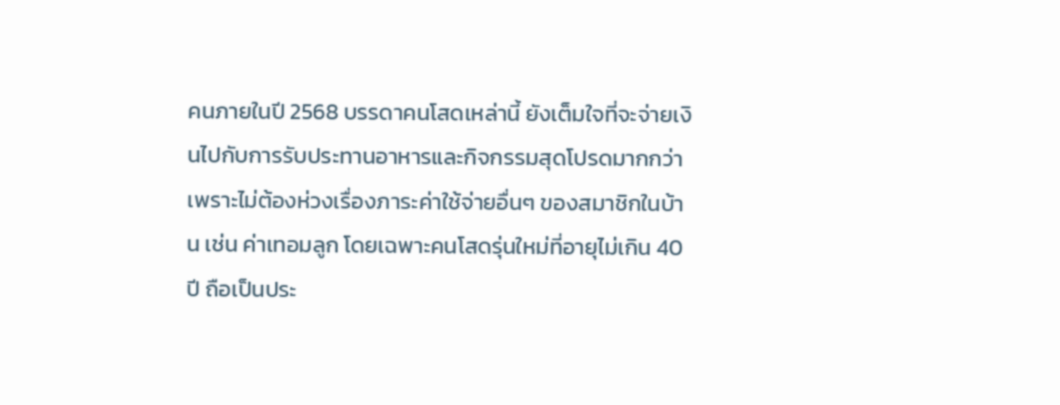คนภายในปี 2568 บรรดาคนโสดเหล่านี้ ยังเต็มใจที่จะจ่ายเงินไปกับการรับประทานอาหารและกิจกรรมสุดโปรดมากกว่า เพราะไม่ต้องห่วงเรื่องภาระค่าใช้จ่ายอื่นๆ ของสมาชิกในบ้าน เช่น ค่าเทอมลูก โดยเฉพาะคนโสดรุ่นใหม่ที่อายุไม่เกิน 40 ปี ถือเป็นประ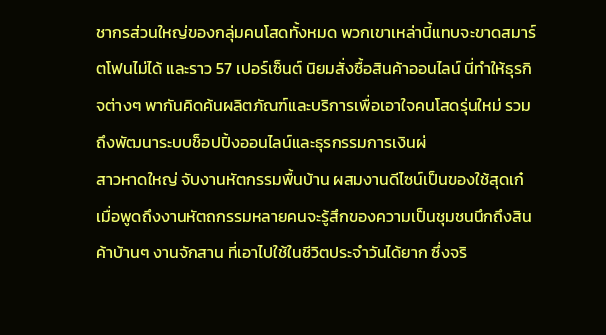ชากรส่วนใหญ่ของกลุ่มคนโสดทั้งหมด พวกเขาเหล่านี้แทบจะขาดสมาร์ตโฟนไม่ได้ และราว 57 เปอร์เซ็นต์ นิยมสั่งซื้อสินค้าออนไลน์ นี่ทำให้ธุรกิจต่างๆ พากันคิดค้นผลิตภัณฑ์และบริการเพื่อเอาใจคนโสดรุ่นใหม่ รวมถึงพัฒนาระบบช็อปปิ้งออนไลน์และธุรกรรมการเงินผ่
สาวหาดใหญ่ จับงานหัตกรรมพื้นบ้าน ผสมงานดีไซน์เป็นของใช้สุดเก๋ เมื่อพูดถึงงานหัตถกรรมหลายคนจะรู้สึกของความเป็นชุมชนนึกถึงสินค้าบ้านๆ งานจักสาน ที่เอาไปใช้ในชีวิตประจำวันได้ยาก ซึ่งจริ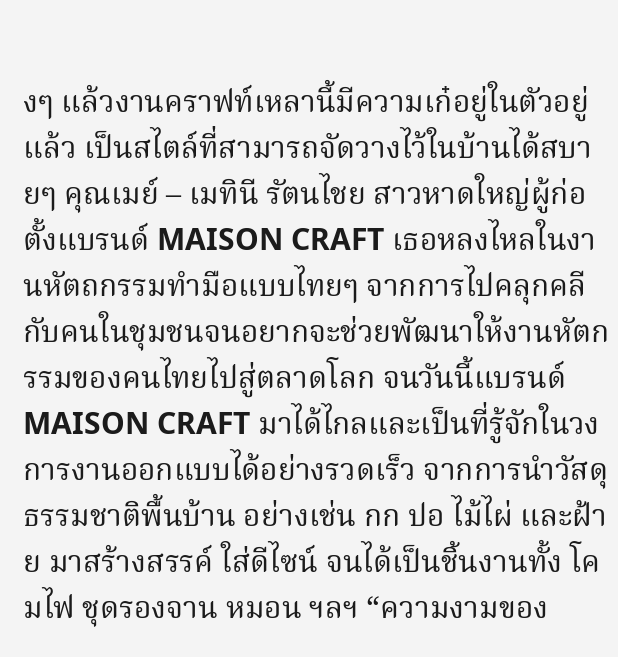งๆ แล้วงานคราฟท์เหลานี้มีความเก๋อยู่ในตัวอยู่แล้ว เป็นสไตล์ที่สามารถจัดวางไว้ในบ้านได้สบายๆ คุณเมย์ – เมทินี รัตนไชย สาวหาดใหญ่ผู้ก่อตั้งแบรนด์ MAISON CRAFT เธอหลงไหลในงานหัตถกรรมทำมือแบบไทยๆ จากการไปคลุกคลีกับคนในชุมชนจนอยากจะช่วยพัฒนาให้งานหัตกรรมของคนไทยไปสู่ตลาดโลก จนวันนี้แบรนด์ MAISON CRAFT มาได้ไกลและเป็นที่รู้จักในวงการงานออกแบบได้อย่างรวดเร็ว จากการนำวัสดุธรรมชาติพื้นบ้าน อย่างเช่น กก ปอ ไม้ไผ่ และฝ้าย มาสร้างสรรค์ ใส่ดีไซน์ จนได้เป็นชิ้นงานทั้ง โคมไฟ ชุดรองจาน หมอน ฯลฯ “ความงามของ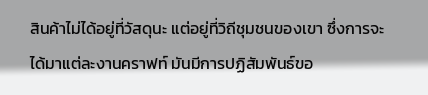สินค้าไม่ได้อยู่ที่วัสดุนะ แต่อยู่ที่วิถีชุมชนของเขา ซึ่งการจะได้มาแต่ละงานคราฟท์ มันมีการปฏิสัมพันธ์ขอ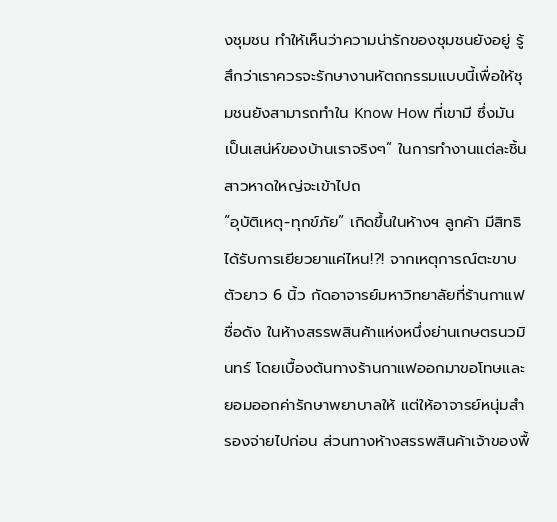งชุมชน ทำให้เห็นว่าความน่ารักของชุมชนยังอยู่ รู้สึกว่าเราควรจะรักษางานหัตถกรรมแบบนี้เพื่อให้ชุมชนยังสามารถทำใน Know How ที่เขามี ซึ่งมันเป็นเสน่ห์ของบ้านเราจริงๆ” ในการทำงานแต่ละชิ้น สาวหาดใหญ่จะเข้าไปถ
“อุบัติเหตุ-ทุกข์ภัย” เกิดขึ้นในห้างฯ ลูกค้า มีสิทธิได้รับการเยียวยาแค่ไหน!?! จากเหตุการณ์ตะขาบตัวยาว 6 นิ้ว กัดอาจารย์มหาวิทยาลัยที่ร้านกาแฟชื่อดัง ในห้างสรรพสินค้าแห่งหนึ่งย่านเกษตรนวมินทร์ โดยเบื้องต้นทางร้านกาแฟออกมาขอโทษและยอมออกค่ารักษาพยาบาลให้ แต่ให้อาจารย์หนุ่มสำรองจ่ายไปก่อน ส่วนทางห้างสรรพสินค้าเจ้าของพื้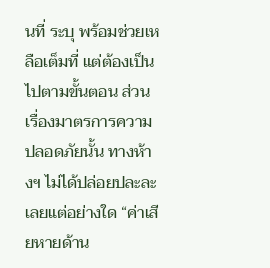นที่ ระบุ พร้อมช่วยเหลือเต็มที่ แต่ต้องเป็นไปตามขั้นตอน ส่วนเรื่องมาตรการความปลอดภัยนั้น ทางห้างฯ ไม่ได้ปล่อยปละละเลยแต่อย่างใด “ค่าเสียหายด้าน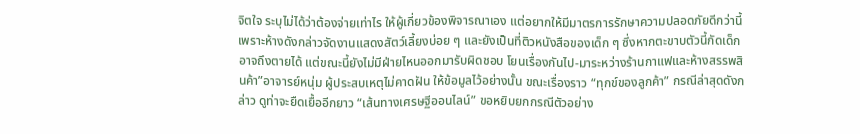จิตใจ ระบุไม่ได้ว่าต้องจ่ายเท่าไร ให้ผู้เกี่ยวข้องพิจารณาเอง แต่อยากให้มีมาตรการรักษาความปลอดภัยดีกว่านี้ เพราะห้างดังกล่าวจัดงานแสดงสัตว์เลี้ยงบ่อย ๆ และยังเป็นที่ติวหนังสือของเด็ก ๆ ซึ่งหากตะขาบตัวนี้กัดเด็กอาจถึงตายได้ แต่ขณะนี้ยังไม่มีฝ่ายไหนออกมารับผิดชอบ โยนเรื่องกันไป-มาระหว่างร้านกาแฟและห้างสรรพสินค้า”อาจารย์หนุ่ม ผู้ประสบเหตุไม่คาดฝัน ให้ข้อมูลไว้อย่างนั้น ขณะเรื่องราว “ทุกข์ของลูกค้า” กรณีล่าสุดดังกล่าว ดูท่าจะยืดเยื้ออีกยาว “เส้นทางเศรษฐีออนไลน์” ขอหยิบยกกรณีตัวอย่าง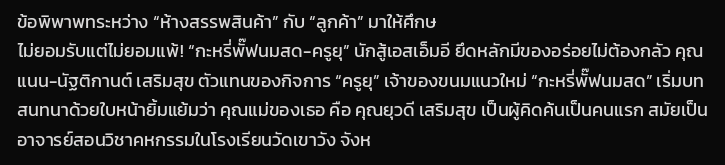ข้อพิพาพทระหว่าง “ห้างสรรพสินค้า” กับ “ลูกค้า” มาให้ศึกษ
ไม่ยอมรับแต่ไม่ยอมแพ้! “กะหรี่พั๊ฟนมสด-ครูยุ” นักสู้เอสเอ็มอี ยึดหลักมีของอร่อยไม่ต้องกลัว คุณแนน-นัฐติกานต์ เสริมสุข ตัวแทนของกิจการ “ครูยุ” เจ้าของขนมแนวใหม่ “กะหรี่พั๊ฟนมสด” เริ่มบทสนทนาด้วยใบหน้ายิ้มแย้มว่า คุณแม่ของเธอ คือ คุณยุวดี เสริมสุข เป็นผู้คิดค้นเป็นคนแรก สมัยเป็นอาจารย์สอนวิชาคหกรรมในโรงเรียนวัดเขาวัง จังห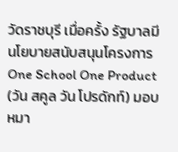วัดราชบุรี เมื่อครั้ง รัฐบาลมีนโยบายสนับสนุนโครงการ One School One Product (วัน สคูล วัน โปรดักท์) มอบหมา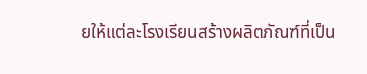ยให้แต่ละโรงเรียนสร้างผลิตภัณฑ์ที่เป็น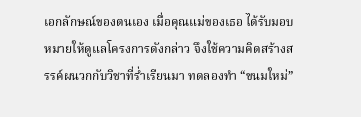เอกลักษณ์ของตนเอง เมื่อคุณแม่ของเธอ ได้รับมอบหมายให้ดูแลโครงการดังกล่าว จึงใช้ความคิดสร้างสรรค์ผนวกกับวิชาที่ร่ำเรียนมา ทดลองทำ “ขนมใหม่”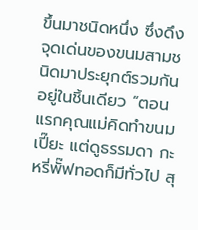ขึ้นมาชนิดหนึ่ง ซึ่งดึงจุดเด่นของขนมสามชนิดมาประยุกต์รวมกันอยู่ในชิ้นเดียว “ตอนแรกคุณแม่คิดทำขนมเปี๊ยะ แต่ดูธรรมดา กะหรี่พั๊ฟทอดก็มีทั่วไป สุ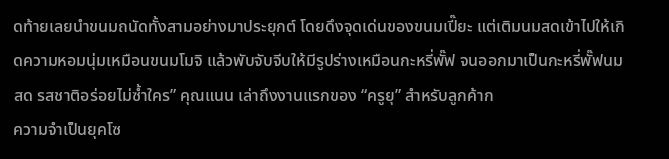ดท้ายเลยนำขนมถนัดทั้งสามอย่างมาประยุกต์ โดยดึงจุดเด่นของขนมเปี๊ยะ แต่เติมนมสดเข้าไปให้เกิดความหอมนุ่มเหมือนขนมโมจิ แล้วพับจับจีบให้มีรูปร่างเหมือนกะหรี่พั๊ฟ จนออกมาเป็นกะหรี่พั๊ฟนมสด รสชาติอร่อยไม่ซ้ำใคร” คุณแนน เล่าถึงงานแรกของ “ครูยุ” สำหรับลูกค้าก
ความจำเป็นยุคโซ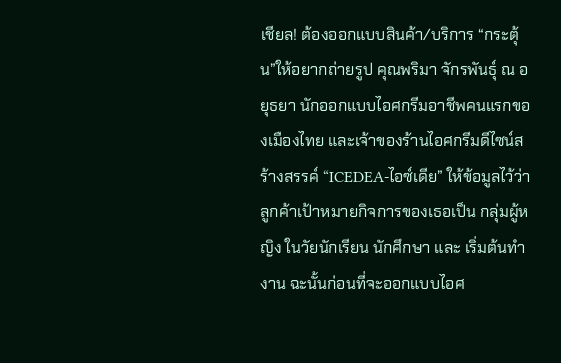เชียล! ต้องออกแบบสินค้า/บริการ “กระตุ้น”ให้อยากถ่ายรูป คุณพริมา จักรพันธุ์ ณ อยุธยา นักออกแบบไอศกรีมอาชีพคนแรกของเมืองไทย และเจ้าของร้านไอศกรีมดีไซน์สร้างสรรค์ “ICEDEA-ไอซ์เดีย” ให้ข้อมูลไว้ว่า ลูกค้าเป้าหมายกิจการของเธอเป็น กลุ่มผู้หญิง ในวัยนักเรียน นักศึกษา และ เริ่มต้นทำงาน ฉะนั้นก่อนที่จะออกแบบไอศ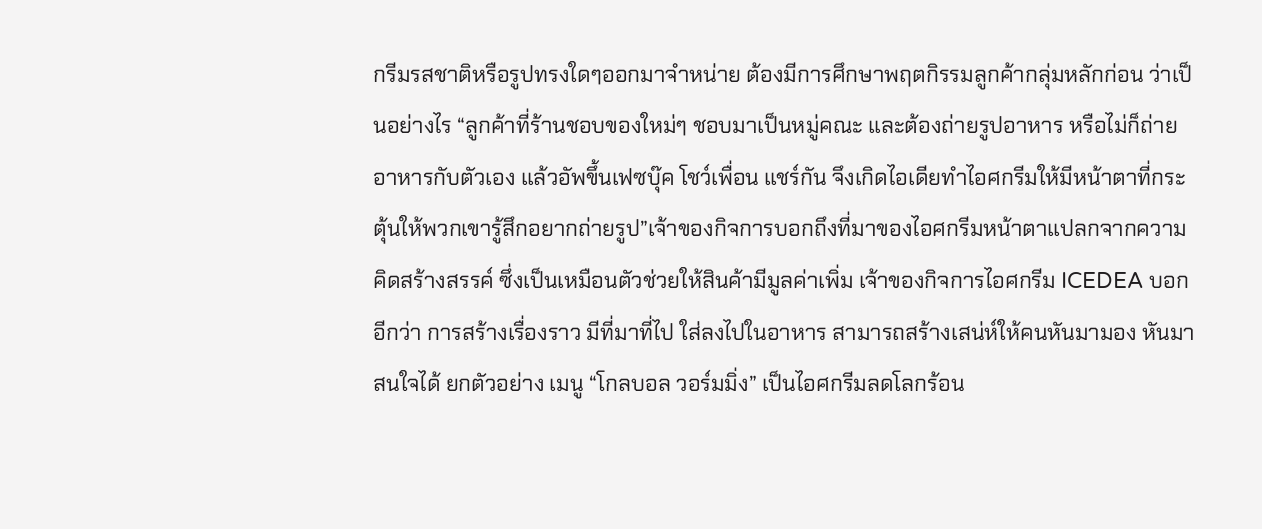กรีมรสชาติหรือรูปทรงใดๆออกมาจำหน่าย ต้องมีการศึกษาพฤตกิรรมลูกค้ากลุ่มหลักก่อน ว่าเป็นอย่างไร “ลูกค้าที่ร้านชอบของใหม่ๆ ชอบมาเป็นหมู่คณะ และต้องถ่ายรูปอาหาร หรือไม่ก็ถ่ายอาหารกับตัวเอง แล้วอัพขึ้นเฟซบุ๊ค โชว์เพื่อน แชร์กัน จึงเกิดไอเดียทำไอศกรีมให้มีหน้าตาที่กระตุ้นให้พวกเขารู้สึกอยากถ่ายรูป”เจ้าของกิจการบอกถึงที่มาของไอศกรีมหน้าตาแปลกจากความคิดสร้างสรรค์ ซึ่งเป็นเหมือนตัวช่วยให้สินค้ามีมูลค่าเพิ่ม เจ้าของกิจการไอศกรีม ICEDEA บอกอีกว่า การสร้างเรื่องราว มีที่มาที่ไป ใส่ลงไปในอาหาร สามารถสร้างเสน่ห์ให้คนหันมามอง หันมาสนใจได้ ยกตัวอย่าง เมนู “โกลบอล วอร์มมิ่ง” เป็นไอศกรีมลดโลกร้อน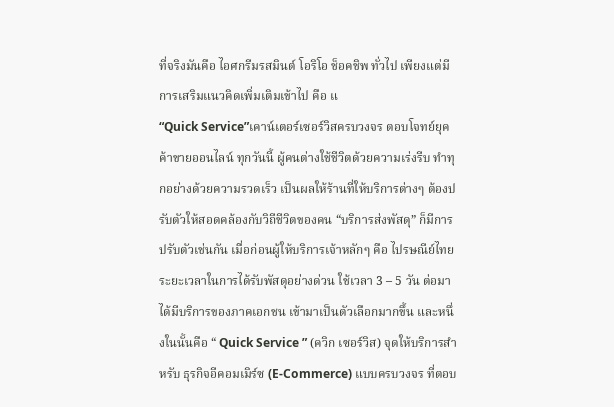ที่จริงมันคือ ไอศกรีมรสมินต์ โอริโอ ช็อคชิพ ทั่วไป เพียงแต่มีการเสริมแนวคิดเพิ่มเติมเข้าไป คือ แ
“Quick Service”เคาน์เตอร์เซอร์วิสครบวงจร ตอบโจทย์ยุคค้าขายออนไลน์ ทุกวันนี้ ผู้คนต่างใช้ชีวิตด้วยความเร่งรีบ ทำทุกอย่างด้วยความรวดเร็ว เป็นผลให้ร้านที่ให้บริการต่างๆ ต้องปรับตัวให้สอดคล้องกับวิถีชีวิตของคน “บริการส่งพัสดุ” ก็มีการปรับตัวเช่นกัน เมื่อก่อนผู้ให้บริการเจ้าหลักๆ คือ ไปรษณีย์ไทย ระยะเวลาในการได้รับพัสดุอย่างด่วน ใช้เวลา 3 – 5 วัน ต่อมาได้มีบริการของภาคเอกชน เข้ามาเป็นตัวเลือกมากขึ้น และหนึ่งในนั้นคือ “ Quick Service ” (ควิก เซอร์วิส) จุดให้บริการสำหรับ ธุรกิจอีคอมเมิร์ซ (E-Commerce) แบบครบวงจร ที่ตอบ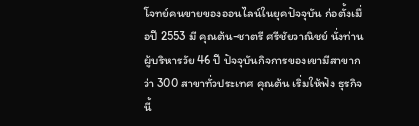โจทย์คนขายของออนไลน์ในยุคปัจจุบัน ก่อตั้งเมื่อปี 2553 มี คุณต้น-ชาตรี ศรีชัยวาณิชย์ นั่งท่านผู้บริหารวัย 46 ปี ปัจจุบันกิจการของเขามีสาขากว่า 300 สาขาทั่วประเทศ คุณต้น เริ่มให้ฟัง ธุรกิจนี้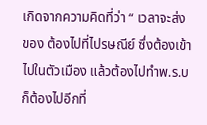เกิดจากความคิดที่ว่า “ เวลาจะส่งของ ต้องไปที่ไปรษณีย์ ซึ่งต้องเข้าไปในตัวเมือง แล้วต้องไปทำพ.ร.บ ก็ต้องไปอีกที่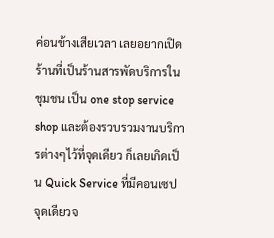ค่อนข้างเสียเวลา เลยอยากเปิดร้านที่เป็นร้านสารพัดบริการในชุมชน เป็น one stop service shop และต้องรวบรวมงานบริการต่างๆไว้ที่จุดเดียว ก็เลยเกิดเป็น Quick Service ที่มีคอนเซป จุดเดียวจ